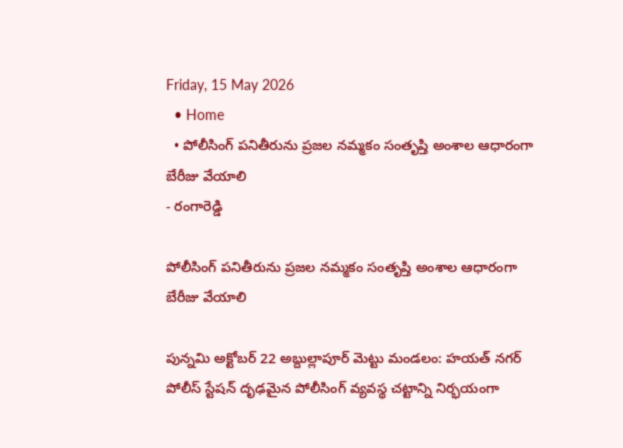Friday, 15 May 2026
  • Home
  • పోలీసింగ్ పనితీరును ప్రజల నమ్మకం సంతృప్తి అంశాల ఆధారంగా బేరీజు వేయాలి
- రంగారెడ్డి

పోలీసింగ్ పనితీరును ప్రజల నమ్మకం సంతృప్తి అంశాల ఆధారంగా బేరీజు వేయాలి

పున్నమి అక్టోబర్ 22 అబ్దుల్లాపూర్ మెట్టు మండలం: హయత్ నగర్ పోలీస్ స్టేషన్ దృఢమైన పోలీసింగ్ వ్యవస్థ చట్టాన్ని నిర్భయంగా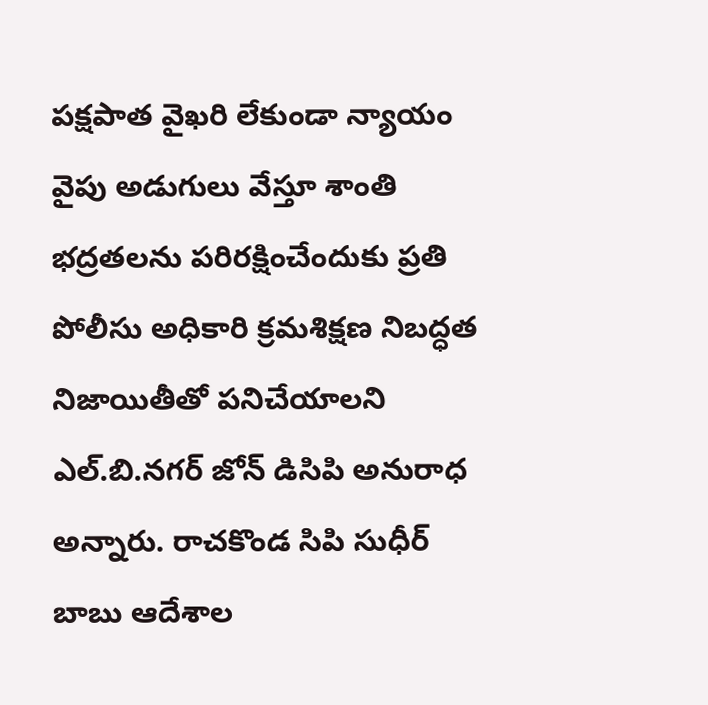పక్షపాత వైఖరి లేకుండా న్యాయం వైపు అడుగులు వేస్తూ శాంతి భద్రతలను పరిరక్షించేందుకు ప్రతి పోలీసు అధికారి క్రమశిక్షణ నిబద్ధత నిజాయితీతో పనిచేయాలని ఎల్.బి.నగర్ జోన్ డిసిపి అనురాధ అన్నారు. రాచకొండ సిపి సుధీర్ బాబు ఆదేశాల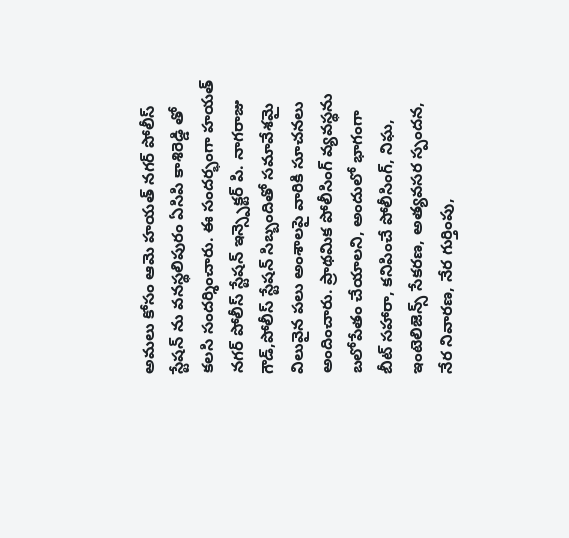అమలు కోసం ఆమె హయత్ నగర్ పోలీస్ స్టేషన్ ను వనస్థలిపురం ఏసిపి కాశిరెడ్డి తో కలసి సందర్శించారు. ఈ సందర్భంగా హయత్ నగర్ పోలీస్ స్టేషన్ ఇన్స్పెక్టర్ పి. నాగరాజు గౌడ్,పోలీస్ స్టేషన్ సిబ్బందితో సమావేశమై విలువైన పలు అంశాలపై వారికి సూచనలు అందించారు. ప్రాథమిక పోలీసింగ్ వ్యవస్థను బలోపేతం చేయాలని, అందులో భాగంగా బీట్ సహారా, కనిపించే పోలీసింగ్, నిఘ, ఇంటెలిజెన్స్ సేకరణ, అత్యవసర స్పందన, నేర నివారణ, నేర గుర్తింపు,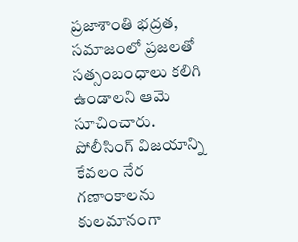ప్రజాశాంతి భద్రత, సమాజంలో ప్రజలతో సత్సంబంధాలు కలిగి ఉండాలని ఆమె సూచించారు. పోలీసింగ్ విజయాన్ని కేవలం నేర గణాంకాలను కులమానంగా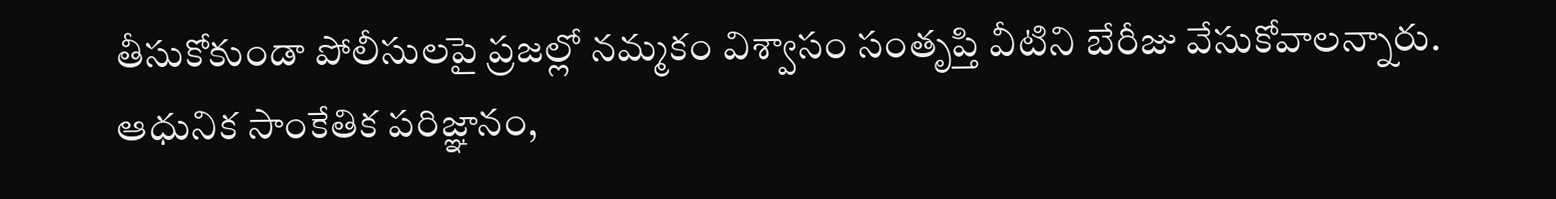తీసుకోకుండా పోలీసులపై ప్రజల్లో నమ్మకం విశ్వాసం సంతృప్తి వీటిని బేరీజు వేసుకోవాలన్నారు. ఆధునిక సాంకేతిక పరిజ్ఞానం,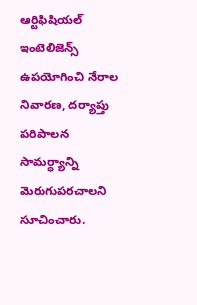ఆర్టిఫిషియల్ ఇంటెలిజెన్స్ ఉపయోగించి నేరాల నివారణ, దర్యాప్తు పరిపాలన సామర్ధ్యాన్ని మెరుగుపరచాలని సూచించారు.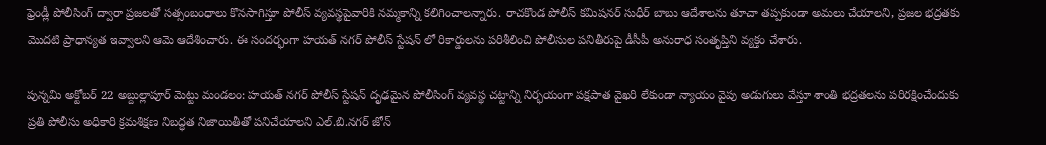ఫ్రెండ్లీ పోలీసింగ్ ద్వారా ప్రజలతో సత్సంబంధాలు కొనసాగిస్తూ పోలీస్ వ్యవస్థపైవారికి నమ్మకాన్ని కలిగించాలన్నారు. రాచకొండ పోలీస్ కమిషనర్ సుధీర్ బాబు ఆదేశాలను తూచా తప్పకుండా అమలు చేయాలని, ప్రజల భద్రతకు మొదటి ప్రాధాన్యత ఇవ్వాలని ఆమె ఆదేశించారు. ఈ సందర్భంగా హయత్ నగర్ పోలీస్ స్టేషన్ లో రికార్డులను పరిశీలించి పోలీసుల పనితీరుపై డీసీపీ అనురాధ సంతృప్తిని వ్యక్తం చేశారు.

పున్నమి అక్టోబర్ 22 అబ్దుల్లాపూర్ మెట్టు మండలం: హయత్ నగర్ పోలీస్ స్టేషన్ దృఢమైన పోలీసింగ్ వ్యవస్థ చట్టాన్ని నిర్భయంగా పక్షపాత వైఖరి లేకుండా న్యాయం వైపు అడుగులు వేస్తూ శాంతి భద్రతలను పరిరక్షించేందుకు ప్రతి పోలీసు అధికారి క్రమశిక్షణ నిబద్ధత నిజాయితీతో పనిచేయాలని ఎల్.బి.నగర్ జోన్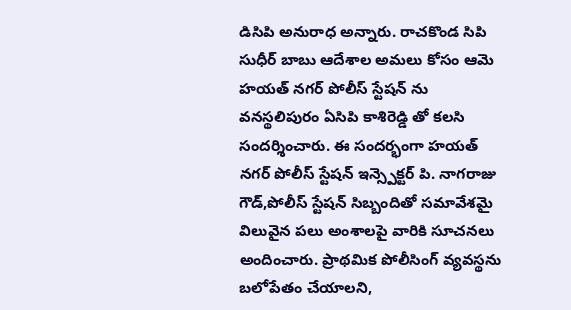డిసిపి అనురాధ అన్నారు. రాచకొండ సిపి సుధీర్ బాబు ఆదేశాల అమలు కోసం ఆమె హయత్ నగర్ పోలీస్ స్టేషన్ ను వనస్థలిపురం ఏసిపి కాశిరెడ్డి తో కలసి సందర్శించారు. ఈ సందర్భంగా హయత్ నగర్ పోలీస్ స్టేషన్ ఇన్స్పెక్టర్ పి. నాగరాజు గౌడ్,పోలీస్ స్టేషన్ సిబ్బందితో సమావేశమై విలువైన పలు అంశాలపై వారికి సూచనలు అందించారు. ప్రాథమిక పోలీసింగ్ వ్యవస్థను బలోపేతం చేయాలని,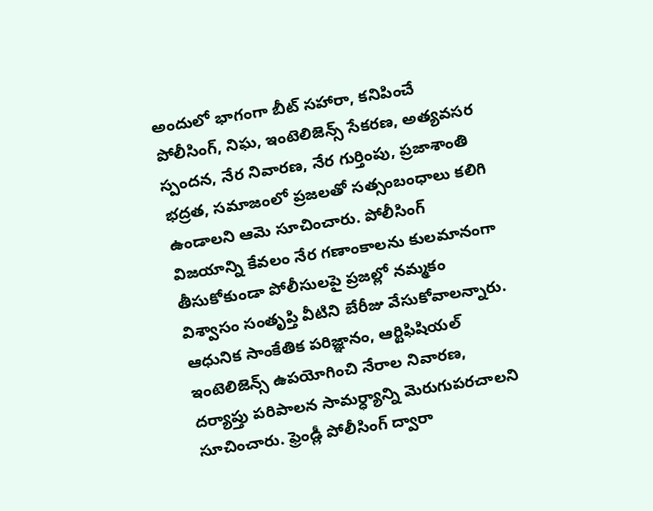అందులో భాగంగా బీట్ సహారా, కనిపించే పోలీసింగ్, నిఘ, ఇంటెలిజెన్స్ సేకరణ, అత్యవసర స్పందన, నేర నివారణ, నేర గుర్తింపు, ప్రజాశాంతి భద్రత, సమాజంలో ప్రజలతో సత్సంబంధాలు కలిగి ఉండాలని ఆమె సూచించారు. పోలీసింగ్ విజయాన్ని కేవలం నేర గణాంకాలను కులమానంగా తీసుకోకుండా పోలీసులపై ప్రజల్లో నమ్మకం విశ్వాసం సంతృప్తి వీటిని బేరీజు వేసుకోవాలన్నారు. ఆధునిక సాంకేతిక పరిజ్ఞానం, ఆర్టిఫిషియల్ ఇంటెలిజెన్స్ ఉపయోగించి నేరాల నివారణ, దర్యాప్తు పరిపాలన సామర్ధ్యాన్ని మెరుగుపరచాలని
సూచించారు. ఫ్రెండ్లీ పోలీసింగ్ ద్వారా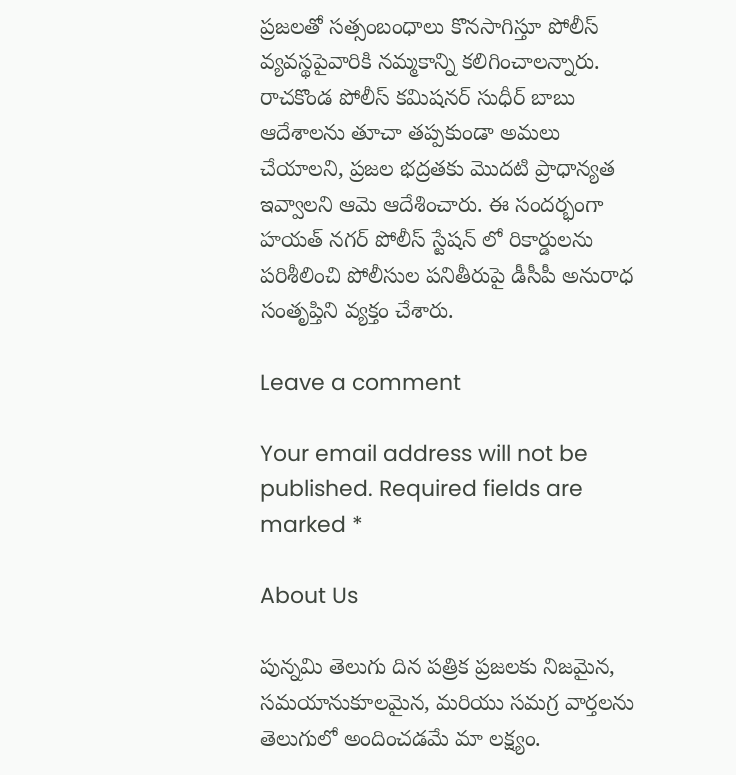ప్రజలతో సత్సంబంధాలు కొనసాగిస్తూ పోలీస్ వ్యవస్థపైవారికి నమ్మకాన్ని కలిగించాలన్నారు. రాచకొండ పోలీస్ కమిషనర్ సుధీర్ బాబు ఆదేశాలను తూచా తప్పకుండా అమలు చేయాలని, ప్రజల భద్రతకు మొదటి ప్రాధాన్యత ఇవ్వాలని ఆమె ఆదేశించారు. ఈ సందర్భంగా హయత్ నగర్ పోలీస్ స్టేషన్ లో రికార్డులను పరిశీలించి పోలీసుల పనితీరుపై డీసీపీ అనురాధ సంతృప్తిని వ్యక్తం చేశారు.

Leave a comment

Your email address will not be published. Required fields are marked *

About Us

పున్నమి తెలుగు దిన పత్రిక ప్రజలకు నిజమైన, సమయానుకూలమైన, మరియు సమగ్ర వార్తలను తెలుగులో అందించడమే మా లక్ష్యం.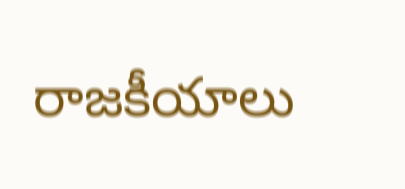రాజకీయాలు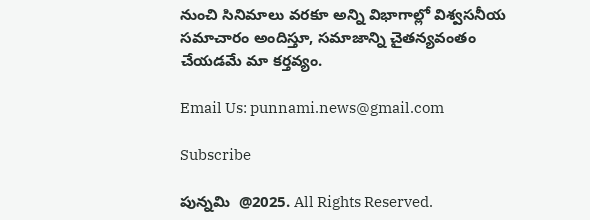నుంచి సినిమాలు వరకూ అన్ని విభాగాల్లో విశ్వసనీయ సమాచారం అందిస్తూ, సమాజాన్ని చైతన్యవంతం చేయడమే మా కర్తవ్యం.

Email Us: punnami.news@gmail.com

Subscribe

పున్నమి  @2025. All Rights Reserved.